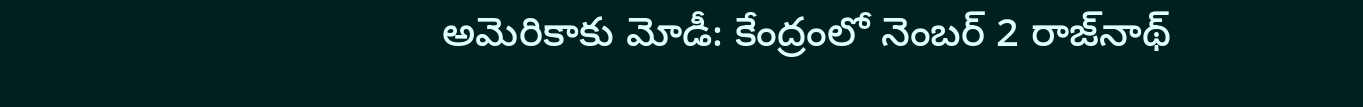అమెరికాకు మోడీ: కేంద్రంలో నెంబర్ 2 రాజ్‌నాథ్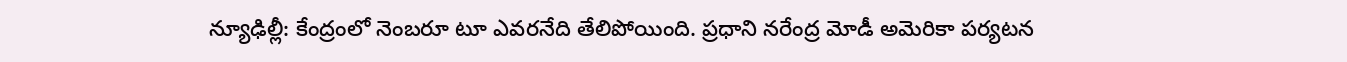న్యూఢిల్లీ: కేంద్రంలో నెంబరూ టూ ఎవరనేది తేలిపోయింది. ప్రధాని నరేంద్ర మోడీ అమెరికా పర్యటన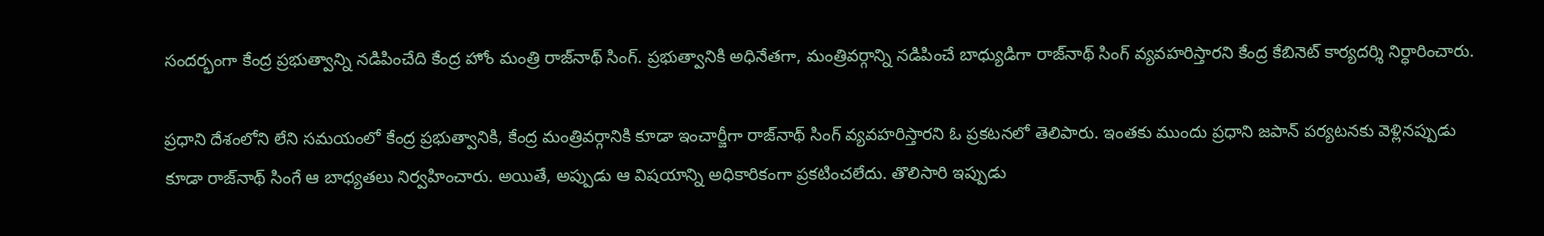సందర్భంగా కేంద్ర ప్రభుత్వాన్ని నడిపించేది కేంద్ర హోం మంత్రి రాజ్‌నాథ్ సింగ్. ప్రభుత్వానికి అధినేతగా, మంత్రివర్గాన్ని నడిపించే బాధ్యుడిగా రాజ్‌నాథ్ సింగ్ వ్యవహరిస్తారని కేంద్ర కేబినెట్ కార్యదర్శి నిర్ధారించారు.

ప్రధాని దేశంలోని లేని సమయంలో కేంద్ర ప్రభుత్వానికి, కేంద్ర మంత్రివర్గానికి కూడా ఇంచార్జీగా రాజ్‌నాథ్ సింగ్ వ్యవహరిస్తారని ఓ ప్రకటనలో తెలిపారు. ఇంతకు ముందు ప్రధాని జపాన్ పర్యటనకు వెళ్లినప్పుడు కూడా రాజ్‌నాథ్ సింగే ఆ బాధ్యతలు నిర్వహించారు. అయితే, అప్పుడు ఆ విషయాన్ని అధికారికంగా ప్రకటించలేదు. తొలిసారి ఇప్పుడు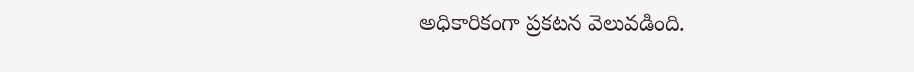అధికారికంగా ప్రకటన వెలువడింది.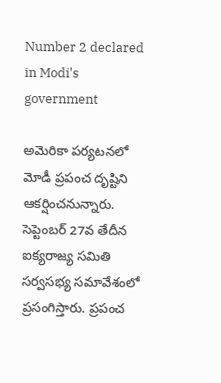Number 2 declared in Modi's government

అమెరికా పర్యటనలో మోడీ ప్రపంచ దృష్టిని ఆకర్షించనున్నారు. సెప్టెంబర్ 27వ తేదీన ఐక్యరాజ్య సమితి సర్వసభ్య సమావేశంలో ప్రసంగిస్తారు. ప్రపంచ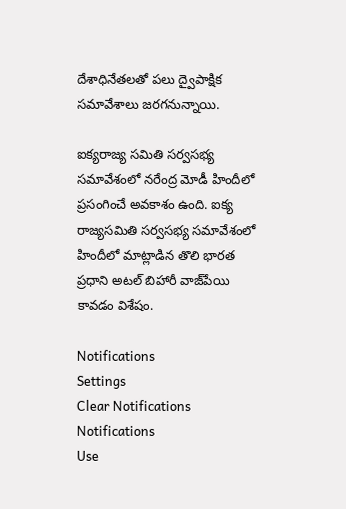దేశాధినేతలతో పలు ద్వైపాక్షిక సమావేశాలు జరగనున్నాయి.

ఐక్యరాజ్య సమితి సర్వసభ్య సమావేశంలో నరేంద్ర మోడీ హిందీలో ప్రసంగించే అవకాశం ఉంది. ఐక్య రాజ్యసమితి సర్వసభ్య సమావేశంలో హిందీలో మాట్లాడిన తొలి భారత ప్రధాని అటల్ బిహారీ వాజ్‌పేయి కావడం విశేషం.

Notifications
Settings
Clear Notifications
Notifications
Use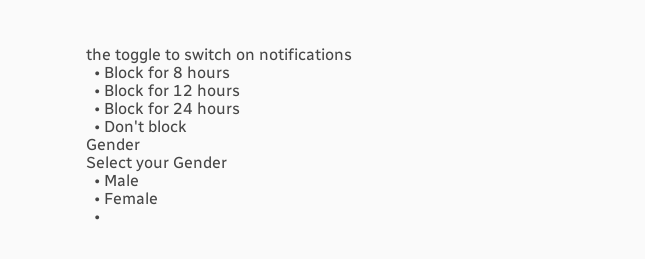the toggle to switch on notifications
  • Block for 8 hours
  • Block for 12 hours
  • Block for 24 hours
  • Don't block
Gender
Select your Gender
  • Male
  • Female
  •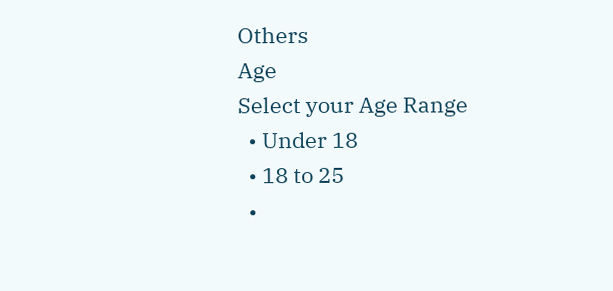Others
Age
Select your Age Range
  • Under 18
  • 18 to 25
  •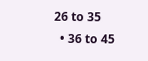26 to 35
  • 36 to 45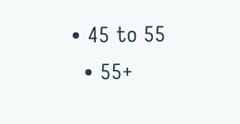• 45 to 55
  • 55+